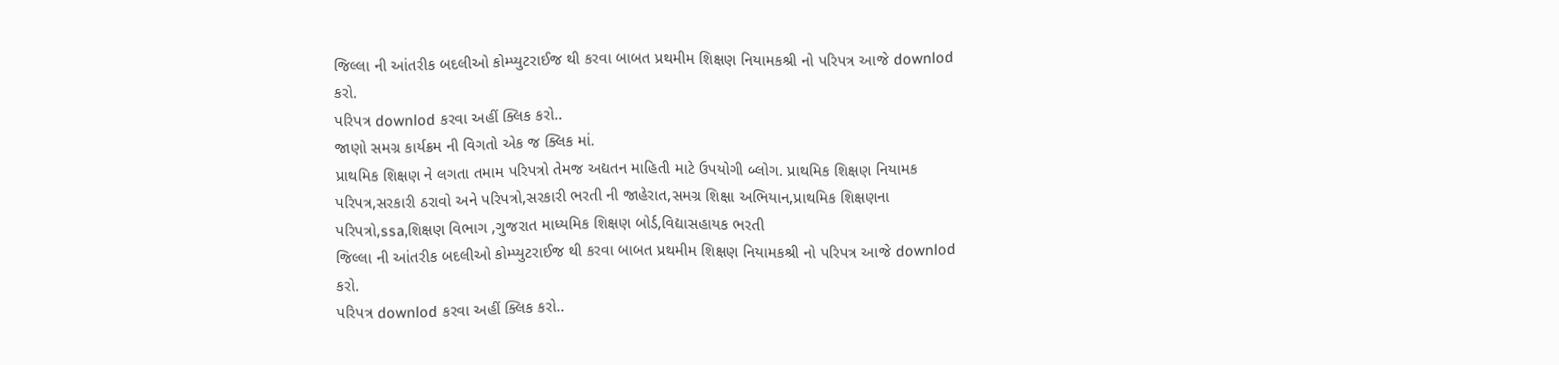જિલ્લા ની આંતરીક બદલીઓ કોમ્પ્યુટરાઈજ થી કરવા બાબત પ્રથમીમ શિક્ષણ નિયામકશ્રી નો પરિપત્ર આજે downlod કરો.
પરિપત્ર downlod કરવા અહીં ક્લિક કરો..
જાણો સમગ્ર કાર્યક્રમ ની વિગતો એક જ ક્લિક માં.
પ્રાથમિક શિક્ષણ ને લગતા તમામ પરિપત્રો તેમજ અદ્યતન માહિતી માટે ઉપયોગી બ્લોગ. પ્રાથમિક શિક્ષણ નિયામક પરિપત્ર,સરકારી ઠરાવો અને પરિપત્રો,સરકારી ભરતી ની જાહેરાત,સમગ્ર શિક્ષા અભિયાન,પ્રાથમિક શિક્ષણના પરિપત્રો,ssa,શિક્ષણ વિભાગ ,ગુજરાત માધ્યમિક શિક્ષણ બોર્ડ,વિદ્યાસહાયક ભરતી
જિલ્લા ની આંતરીક બદલીઓ કોમ્પ્યુટરાઈજ થી કરવા બાબત પ્રથમીમ શિક્ષણ નિયામકશ્રી નો પરિપત્ર આજે downlod કરો.
પરિપત્ર downlod કરવા અહીં ક્લિક કરો..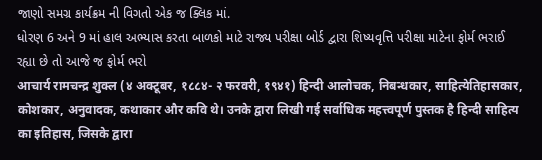જાણો સમગ્ર કાર્યક્રમ ની વિગતો એક જ ક્લિક માં.
ધોરણ 6 અને 9 માં હાલ અભ્યાસ કરતા બાળકો માટે રાજ્ય પરીક્ષા બોર્ડ દ્વારા શિષ્યવૃત્તિ પરીક્ષા માટેના ફોર્મ ભરાઈ રહ્યા છે તો આજે જ ફોર્મ ભરો
आचार्य रामचन्द्र शुक्ल (४ अक्टूबर, १८८४- २ फरवरी, १९४१) हिन्दी आलोचक, निबन्धकार, साहित्येतिहासकार, कोशकार, अनुवादक, कथाकार और कवि थे। उनके द्वारा लिखी गई सर्वाधिक महत्त्वपूर्ण पुस्तक है हिन्दी साहित्य का इतिहास, जिसके द्वारा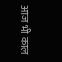आज भी काल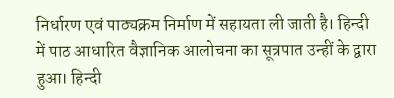निर्धारण एवं पाठ्यक्रम निर्माण में सहायता ली जाती है। हिन्दी में पाठ आधारित वैज्ञानिक आलोचना का सूत्रपात उन्हीं के द्वारा हुआ। हिन्दी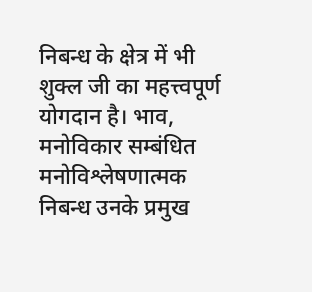निबन्ध के क्षेत्र में भी शुक्ल जी का महत्त्वपूर्ण योगदान है। भाव, मनोविकार सम्बंधित मनोविश्लेषणात्मक निबन्ध उनके प्रमुख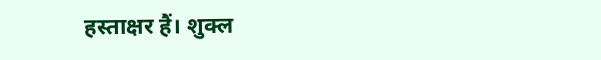हस्ताक्षर हैं। शुक्ल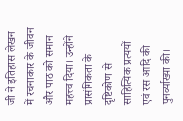जी ने इतिहास लेखन में रचनाकार के जीवन और पाठ को समान महत्त्व दिया। उन्होंने प्रासंगिकता के दृष्टिकोण से साहित्यिक प्रत्ययों एवं रस आदि की पुनर्व्याख्या की।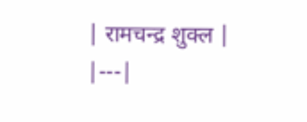| रामचन्द्र शुक्ल |
|---|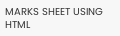MARKS SHEET USING HTML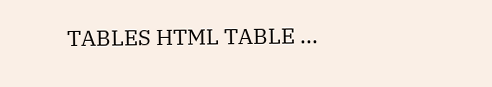TABLES HTML TABLE ...